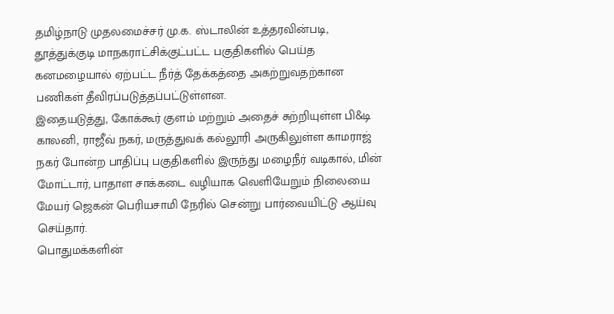தமிழ்நாடு முதலமைச்சர் மு.க. ஸ்டாலின் உத்தரவின்படி, தூத்துக்குடி மாநகராட்சிக்குட்பட்ட பகுதிகளில் பெய்த கனமழையால் ஏற்பட்ட நீர்த் தேக்கத்தை அகற்றுவதற்கான பணிகள் தீவிரப்படுத்தப்பட்டுள்ளன.
இதையடுத்து, கோக்கூர் குளம் மற்றும் அதைச் சுற்றியுள்ள பி&டி காலனி, ராஜீவ் நகர், மருத்துவக் கல்லூரி அருகிலுள்ள காமராஜ் நகர் போன்ற பாதிப்பு பகுதிகளில் இருந்து மழைநீர் வடிகால், மின் மோட்டார், பாதாள சாக்கடை வழியாக வெளியேறும் நிலையை மேயர் ஜெகன் பெரியசாமி நேரில் சென்று பார்வையிட்டு ஆய்வு செய்தார்.
பொதுமக்களின்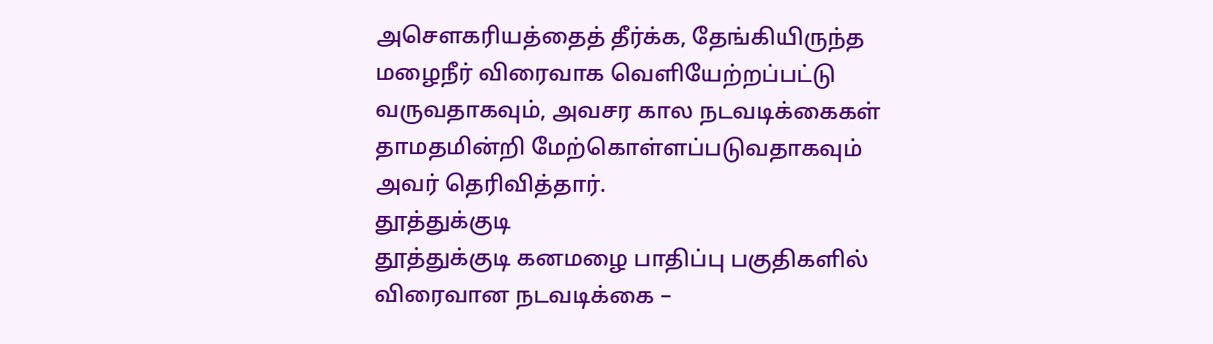அசௌகரியத்தைத் தீர்க்க, தேங்கியிருந்த மழைநீர் விரைவாக வெளியேற்றப்பட்டு வருவதாகவும், அவசர கால நடவடிக்கைகள் தாமதமின்றி மேற்கொள்ளப்படுவதாகவும் அவர் தெரிவித்தார்.
தூத்துக்குடி
தூத்துக்குடி கனமழை பாதிப்பு பகுதிகளில் விரைவான நடவடிக்கை –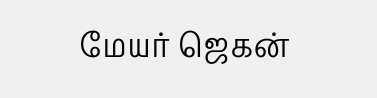மேயர் ஜெகன்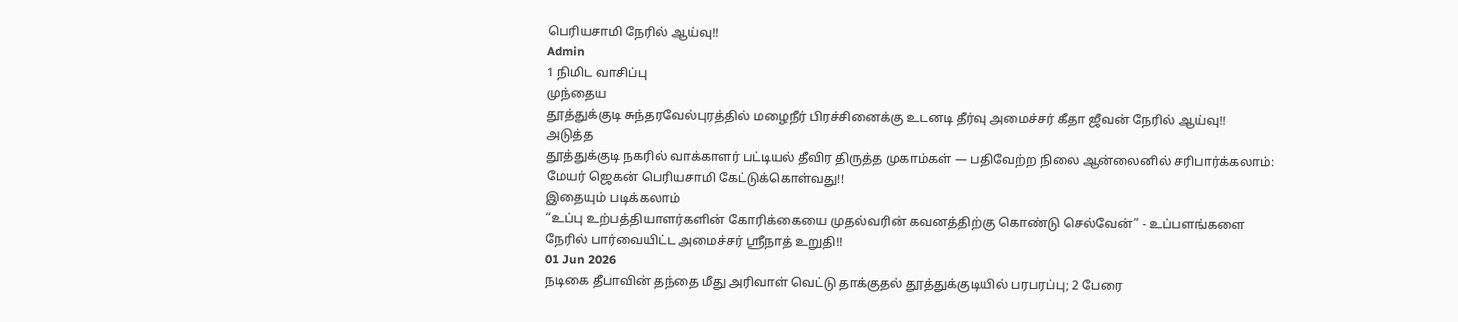பெரியசாமி நேரில் ஆய்வு!!
Admin
1 நிமிட வாசிப்பு
முந்தைய
தூத்துக்குடி சுந்தரவேல்புரத்தில் மழைநீர் பிரச்சினைக்கு உடனடி தீர்வு அமைச்சர் கீதா ஜீவன் நேரில் ஆய்வு!!
அடுத்த
தூத்துக்குடி நகரில் வாக்காளர் பட்டியல் தீவிர திருத்த முகாம்கள் — பதிவேற்ற நிலை ஆன்லைனில் சரிபார்க்கலாம்: மேயர் ஜெகன் பெரியசாமி கேட்டுக்கொள்வது!!
இதையும் படிக்கலாம்
“உப்பு உற்பத்தியாளர்களின் கோரிக்கையை முதல்வரின் கவனத்திற்கு கொண்டு செல்வேன்” - உப்பளங்களை நேரில் பார்வையிட்ட அமைச்சர் ஸ்ரீநாத் உறுதி!!
01 Jun 2026
நடிகை தீபாவின் தந்தை மீது அரிவாள் வெட்டு தாக்குதல் தூத்துக்குடியில் பரபரப்பு; 2 பேரை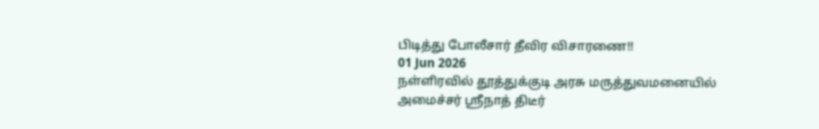பிடித்து போலீசார் தீவிர விசாரணை!!
01 Jun 2026
நள்ளிரவில் தூத்துக்குடி அரசு மருத்துவமனையில் அமைச்சர் ஸ்ரீநாத் திடீர்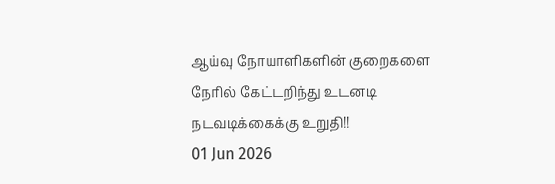ஆய்வு நோயாளிகளின் குறைகளை நேரில் கேட்டறிந்து உடனடி நடவடிக்கைக்கு உறுதி!!
01 Jun 2026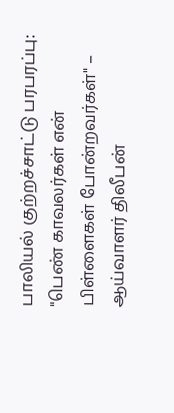பாலியல் குற்றச்சாட்டு பரபரப்பு: "பெண் காவலர்கள் என் பிள்ளைகள் போன்றவர்கள்" – ஆய்வாளர் திலீபன்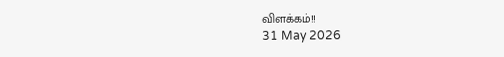விளக்கம்!!
31 May 2026